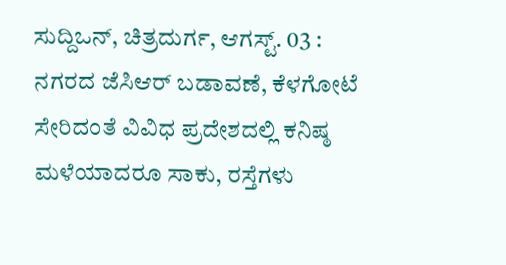ಸುದ್ದಿಒನ್, ಚಿತ್ರದುರ್ಗ, ಆಗಸ್ಟ್. 03 : ನಗರದ ಜೆಸಿಆರ್ ಬಡಾವಣೆ, ಕೆಳಗೋಟೆ ಸೇರಿದಂತೆ ವಿವಿಧ ಪ್ರದೇಶದಲ್ಲಿ ಕನಿಷ್ಠ ಮಳೆಯಾದರೂ ಸಾಕು, ರಸ್ತೆಗಳು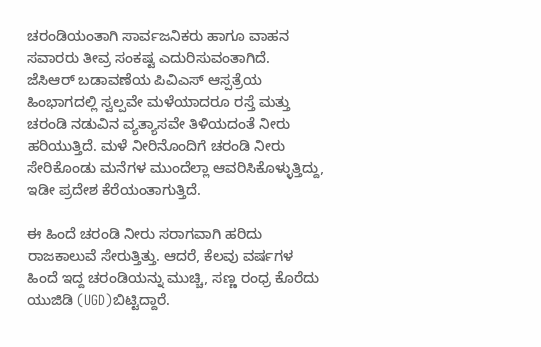ಚರಂಡಿಯಂತಾಗಿ ಸಾರ್ವಜನಿಕರು ಹಾಗೂ ವಾಹನ ಸವಾರರು ತೀವ್ರ ಸಂಕಷ್ಟ ಎದುರಿಸುವಂತಾಗಿದೆ.
ಜೆಸಿಆರ್ ಬಡಾವಣೆಯ ಪಿವಿಎಸ್ ಆಸ್ಪತ್ರೆಯ ಹಿಂಭಾಗದಲ್ಲಿ ಸ್ವಲ್ಪವೇ ಮಳೆಯಾದರೂ ರಸ್ತೆ ಮತ್ತು ಚರಂಡಿ ನಡುವಿನ ವ್ಯತ್ಯಾಸವೇ ತಿಳಿಯದಂತೆ ನೀರು ಹರಿಯುತ್ತಿದೆ. ಮಳೆ ನೀರಿನೊಂದಿಗೆ ಚರಂಡಿ ನೀರು ಸೇರಿಕೊಂಡು ಮನೆಗಳ ಮುಂದೆಲ್ಲಾ ಆವರಿಸಿಕೊಳ್ಳುತ್ತಿದ್ದು, ಇಡೀ ಪ್ರದೇಶ ಕೆರೆಯಂತಾಗುತ್ತಿದೆ.

ಈ ಹಿಂದೆ ಚರಂಡಿ ನೀರು ಸರಾಗವಾಗಿ ಹರಿದು ರಾಜಕಾಲುವೆ ಸೇರುತ್ತಿತ್ತು. ಆದರೆ, ಕೆಲವು ವರ್ಷಗಳ ಹಿಂದೆ ಇದ್ದ ಚರಂಡಿಯನ್ನು ಮುಚ್ಚಿ, ಸಣ್ಣ ರಂಧ್ರ ಕೊರೆದು ಯುಜಿಡಿ (UGD)ಬಿಟ್ಟಿದ್ದಾರೆ.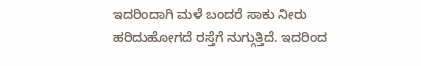ಇದರಿಂದಾಗಿ ಮಳೆ ಬಂದರೆ ಸಾಕು ನೀರು ಹರಿದುಹೋಗದೆ ರಸ್ತೆಗೆ ನುಗ್ಗುತ್ತಿದೆ. ಇದರಿಂದ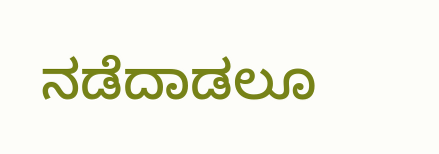ನಡೆದಾಡಲೂ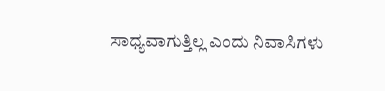ಸಾಧ್ಯವಾಗುತ್ತಿಲ್ಲ ಎಂದು ನಿವಾಸಿಗಳು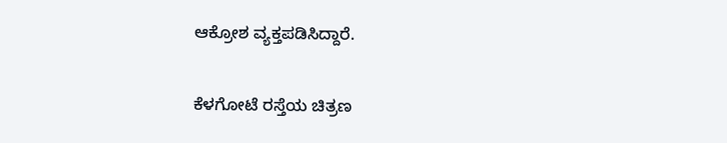ಆಕ್ರೋಶ ವ್ಯಕ್ತಪಡಿಸಿದ್ದಾರೆ.

ಕೆಳಗೋಟೆ ರಸ್ತೆಯ ಚಿತ್ರಣ